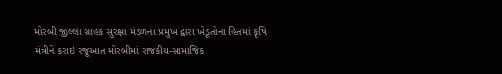મોરબી જીલ્લા ગ્રાહક સુરક્ષા મંડળના પ્રમુખ દ્વારા ખેડૂતોના હિતમાં કૃષિ મંત્રીને કરાઇ રજૂઆત મોરબીમાં રાજકીય-સામાજિક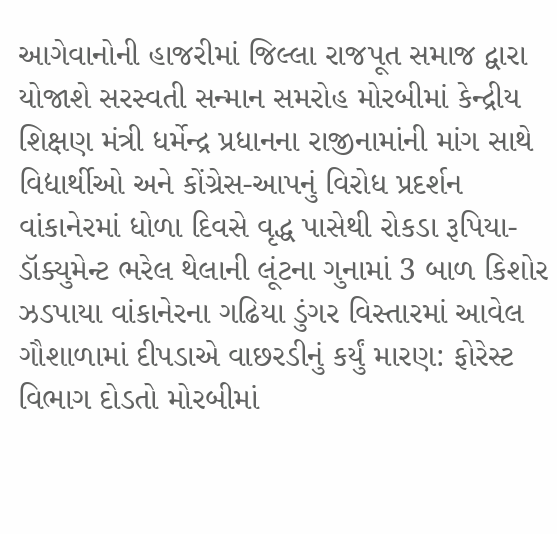આગેવાનોની હાજરીમાં જિલ્લા રાજપૂત સમાજ દ્વારા યોજાશે સરસ્વતી સન્માન સમરોહ મોરબીમાં કેન્દ્રીય શિક્ષણ મંત્રી ધર્મેન્દ્ર પ્રધાનના રાજીનામાંની માંગ સાથે વિદ્યાર્થીઓ અને કોંગ્રેસ-આપનું વિરોધ પ્રદર્શન વાંકાનેરમાં ધોળા દિવસે વૃદ્ધ પાસેથી રોકડા રૂપિયા-ડૉક્યુમેન્ટ ભરેલ થેલાની લૂંટના ગુનામાં 3 બાળ કિશોર ઝડપાયા વાંકાનેરના ગઢિયા ડુંગર વિસ્તારમાં આવેલ ગૌશાળામાં દીપડાએ વાછરડીનું કર્યું મારણ: ફોરેસ્ટ વિભાગ દોડતો મોરબીમાં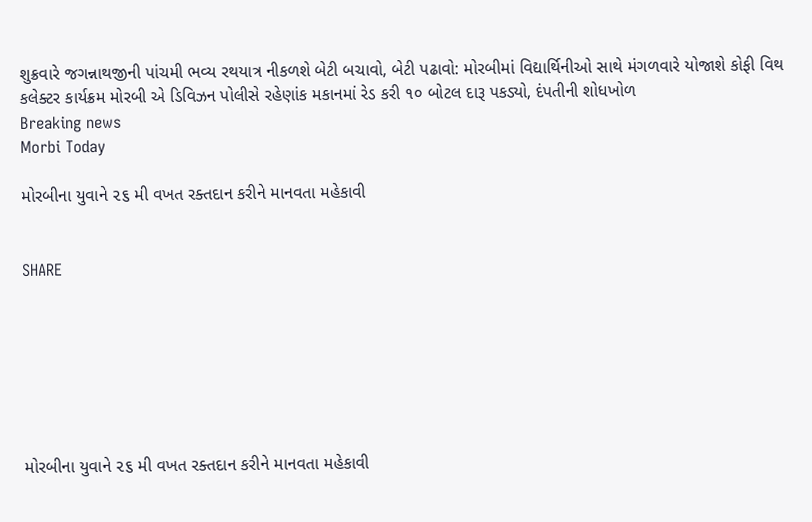શુક્રવારે જગન્નાથજીની પાંચમી ભવ્ય રથયાત્ર નીકળશે બેટી બચાવો, બેટી પઢાવો: મોરબીમાં વિદ્યાર્થિનીઓ સાથે મંગળવારે યોજાશે કોફી વિથ કલેક્ટર કાર્યક્રમ મોરબી એ ડિવિઝન પોલીસે રહેણાંક મકાનમાં રેડ કરી ૧૦ બોટલ દારૂ પકડ્યો, દંપતીની શોધખોળ
Breaking news
Morbi Today

મોરબીના યુવાને ૨૬ મી વખત રક્તદાન કરીને માનવતા મહેકાવી


SHARE







મોરબીના યુવાને ૨૬ મી વખત રક્તદાન કરીને માનવતા મહેકાવી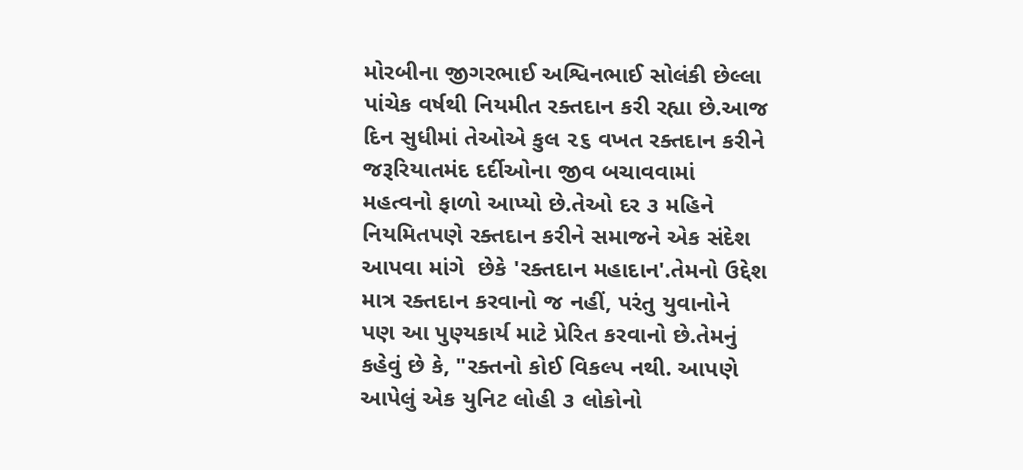મોરબીના જીગરભાઈ અશ્વિનભાઈ સોલંકી છેલ્લા પાંચેક વર્ષથી નિયમીત રક્તદાન કરી રહ્યા છે.આજ દિન સુધીમાં તેઓએ કુલ ૨૬ વખત રક્તદાન કરીને જરૂરિયાતમંદ દર્દીઓના જીવ બચાવવામાં મહત્વનો ફાળો આપ્યો છે.તેઓ દર ૩ મહિને નિયમિતપણે રક્તદાન કરીને સમાજને એક સંદેશ આપવા માંગે  છેકે 'રક્તદાન મહાદાન'.તેમનો ઉદ્દેશ માત્ર રક્તદાન કરવાનો જ નહીં, પરંતુ યુવાનોને પણ આ પુણ્યકાર્ય માટે પ્રેરિત કરવાનો છે.તેમનું કહેવું છે કે, "રક્તનો કોઈ વિકલ્પ નથી. આપણે આપેલું એક યુનિટ લોહી ૩ લોકોનો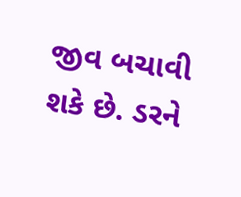જીવ બચાવી શકે છે. ડરને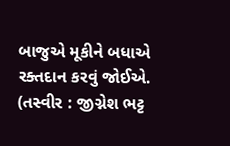બાજુએ મૂકીને બધાએ રક્તદાન કરવું જોઈએ. (તસ્વીર : જીગ્નેશ ભટ્ટ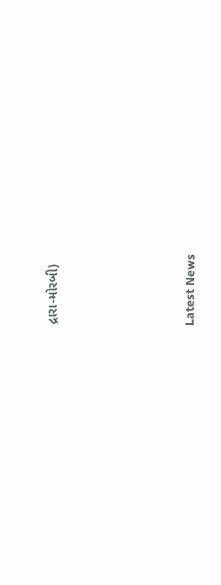દ્રારા-મોરબી)






Latest News